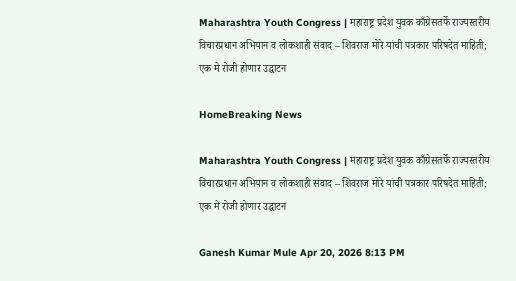Maharashtra Youth Congress | महाराष्ट्र प्रदेश युवक काँग्रेसतर्फे राज्यस्तरीय विचारप्रधान अभियान व लोकशाही संवाद – शिवराज मोरे यांची पत्रकार परिषदेत माहिती; एक मे रोजी होणार उद्घाटन

HomeBreaking News

Maharashtra Youth Congress | महाराष्ट्र प्रदेश युवक काँग्रेसतर्फे राज्यस्तरीय विचारप्रधान अभियान व लोकशाही संवाद – शिवराज मोरे यांची पत्रकार परिषदेत माहिती; एक मे रोजी होणार उद्घाटन

Ganesh Kumar Mule Apr 20, 2026 8:13 PM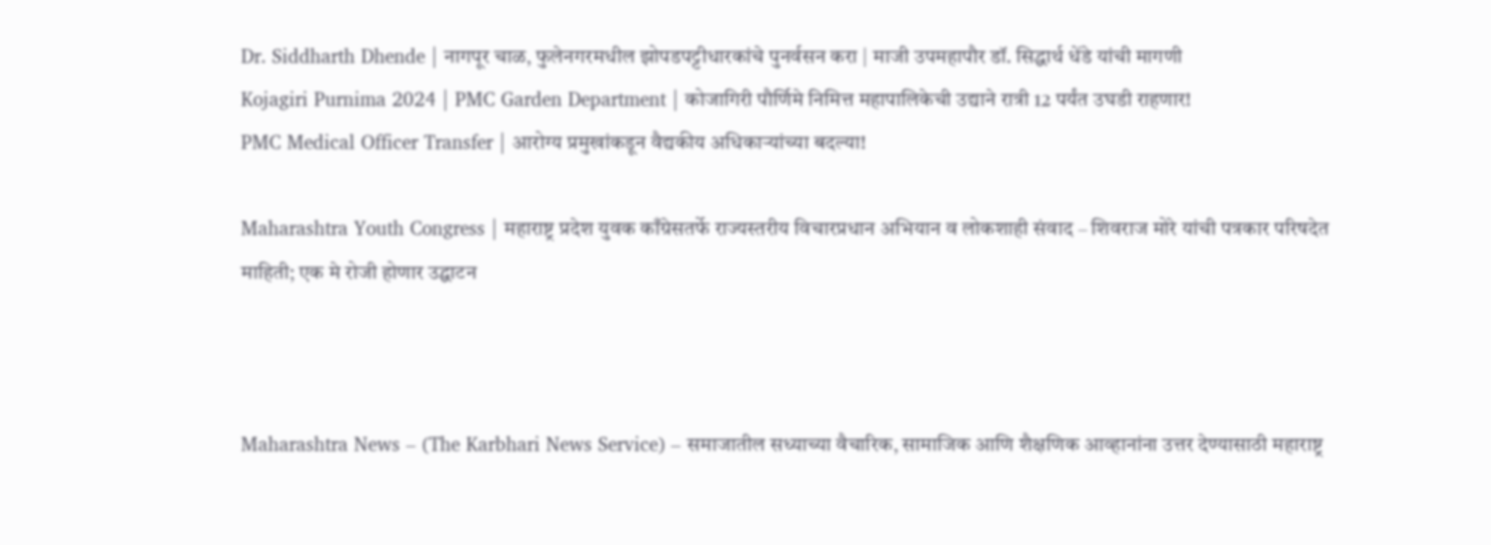Dr. Siddharth Dhende | नागपूर चाळ, फुलेनगरमधील झोपडपट्टीधारकांचे पुनर्वसन करा | माजी उपमहापौर डॉ. सिद्धार्थ धेंडे यांची मागणी
Kojagiri Purnima 2024 | PMC Garden Department | कोजागिरी पौर्णिमे निमित्त महापालिकेची उद्याने रात्री 12 पर्यंत उघडी राहणार!
PMC Medical Officer Transfer | आरोग्य प्रमुखांकडून वैद्यकीय अधिकाऱ्यांच्या बदल्या!

Maharashtra Youth Congress | महाराष्ट्र प्रदेश युवक काँग्रेसतर्फे राज्यस्तरीय विचारप्रधान अभियान व लोकशाही संवाद – शिवराज मोरे यांची पत्रकार परिषदेत माहिती; एक मे रोजी होणार उद्घाटन



Maharashtra News – (The Karbhari News Service) – समाजातील सध्याच्या वैचारिक, सामाजिक आणि शैक्षणिक आव्हानांना उत्तर देण्यासाठी महाराष्ट्र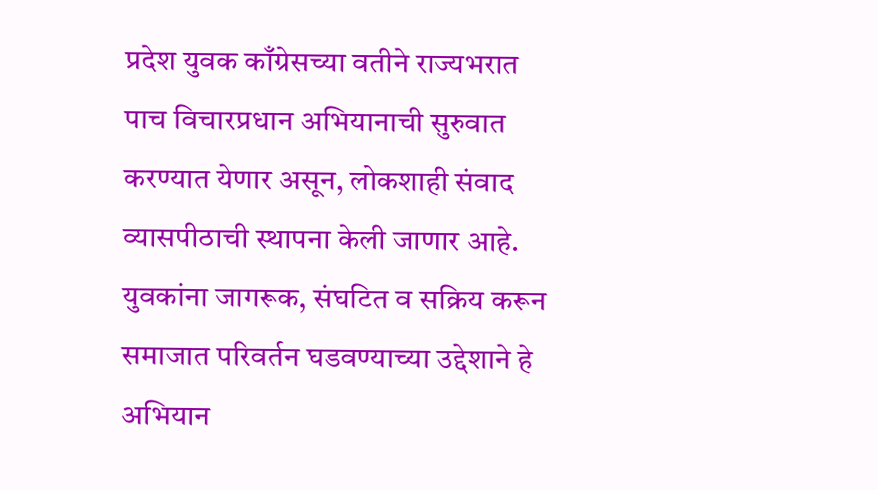प्रदेश युवक काँग्रेसच्या वतीने राज्यभरात पाच विचारप्रधान अभियानाची सुरुवात करण्यात येणार असून, लोकशाही संवाद व्यासपीठाची स्थापना केली जाणार आहे. युवकांना जागरूक, संघटित व सक्रिय करून समाजात परिवर्तन घडवण्याच्या उद्देशाने हे अभियान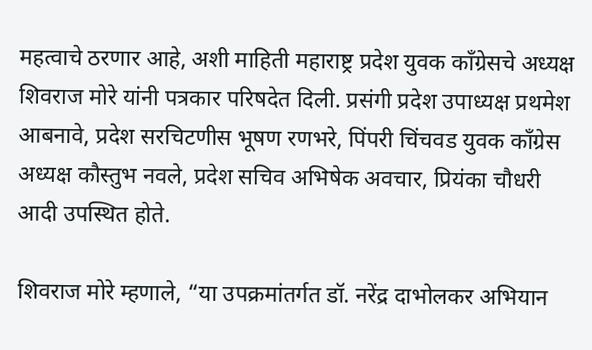महत्वाचे ठरणार आहे, अशी माहिती महाराष्ट्र प्रदेश युवक काँग्रेसचे अध्यक्ष शिवराज मोरे यांनी पत्रकार परिषदेत दिली. प्रसंगी प्रदेश उपाध्यक्ष प्रथमेश आबनावे, प्रदेश सरचिटणीस भूषण रणभरे, पिंपरी चिंचवड युवक काँग्रेस अध्यक्ष कौस्तुभ नवले, प्रदेश सचिव अभिषेक अवचार, प्रियंका चौधरी आदी उपस्थित होते.

शिवराज मोरे म्हणाले, “या उपक्रमांतर्गत डॉ. नरेंद्र दाभोलकर अभियान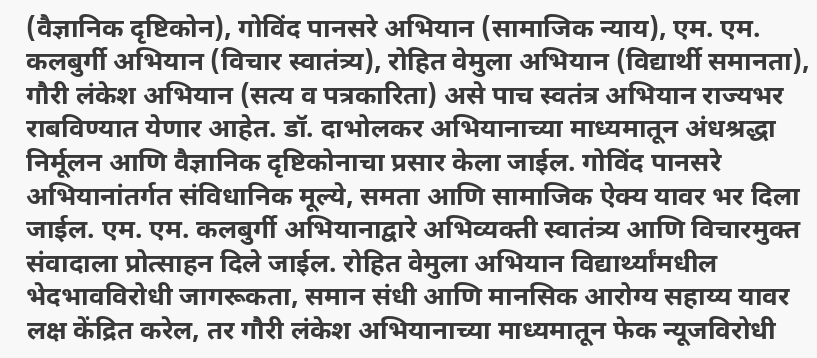(वैज्ञानिक दृष्टिकोन), गोविंद पानसरे अभियान (सामाजिक न्याय), एम. एम. कलबुर्गी अभियान (विचार स्वातंत्र्य), रोहित वेमुला अभियान (विद्यार्थी समानता), गौरी लंकेश अभियान (सत्य व पत्रकारिता) असे पाच स्वतंत्र अभियान राज्यभर राबविण्यात येणार आहेत. डॉ. दाभोलकर अभियानाच्या माध्यमातून अंधश्रद्धा निर्मूलन आणि वैज्ञानिक दृष्टिकोनाचा प्रसार केला जाईल. गोविंद पानसरे अभियानांतर्गत संविधानिक मूल्ये, समता आणि सामाजिक ऐक्य यावर भर दिला जाईल. एम. एम. कलबुर्गी अभियानाद्वारे अभिव्यक्ती स्वातंत्र्य आणि विचारमुक्त संवादाला प्रोत्साहन दिले जाईल. रोहित वेमुला अभियान विद्यार्थ्यांमधील भेदभावविरोधी जागरूकता, समान संधी आणि मानसिक आरोग्य सहाय्य यावर लक्ष केंद्रित करेल, तर गौरी लंकेश अभियानाच्या माध्यमातून फेक न्यूजविरोधी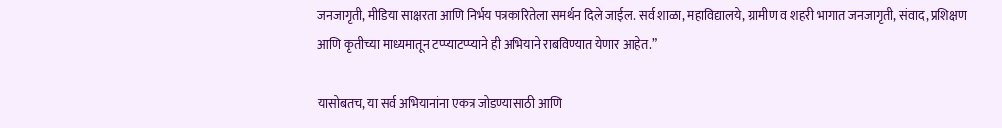जनजागृती, मीडिया साक्षरता आणि निर्भय पत्रकारितेला समर्थन दिले जाईल. सर्व शाळा, महाविद्यालये, ग्रामीण व शहरी भागात जनजागृती, संवाद, प्रशिक्षण आणि कृतीच्या माध्यमातून टप्प्याटप्प्याने ही अभियाने राबविण्यात येणार आहेत.”

यासोबतच, या सर्व अभियानांना एकत्र जोडण्यासाठी आणि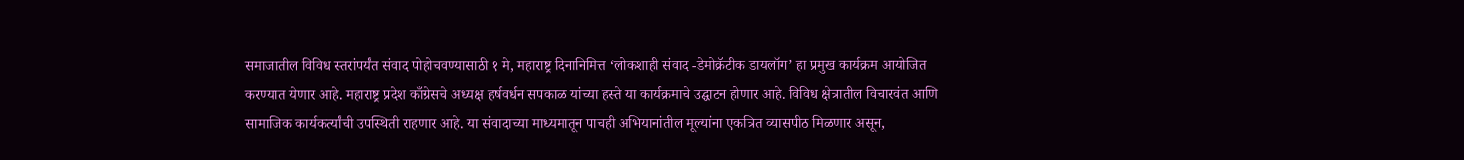समाजातील विविध स्तरांपर्यंत संवाद पोहोचवण्यासाठी १ मे, महाराष्ट्र दिनानिमित्त ‘लोकशाही संवाद -डेमोक्रॅटीक डायलॉग’ हा प्रमुख कार्यक्रम आयोजित करण्यात येणार आहे. महाराष्ट्र प्रदेश काँग्रेसचे अध्यक्ष हर्षवर्धन सपकाळ यांच्या हस्ते या कार्यक्रमाचे उद्घाटन होणार आहे. विविध क्षेत्रातील विचारवंत आणि सामाजिक कार्यकर्त्यांची उपस्थिती राहणार आहे. या संवादाच्या माध्यमातून पाचही अभियानांतील मूल्यांना एकत्रित व्यासपीठ मिळणार असून,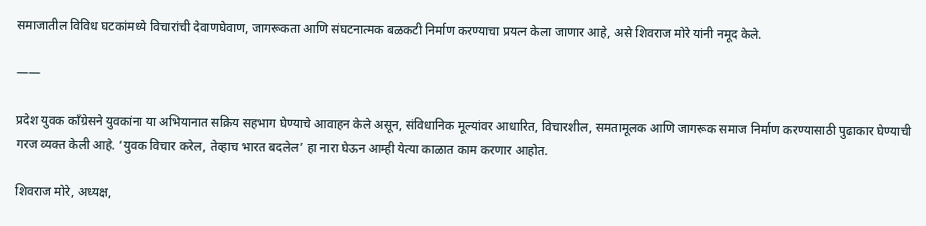समाजातील विविध घटकांमध्ये विचारांची देवाणघेवाण, जागरूकता आणि संघटनात्मक बळकटी निर्माण करण्याचा प्रयत्न केला जाणार आहे, असे शिवराज मोरे यांनी नमूद केले.

——

प्रदेश युवक काँग्रेसने युवकांना या अभियानात सक्रिय सहभाग घेण्याचे आवाहन केले असून, संविधानिक मूल्यांवर आधारित, विचारशील, समतामूलक आणि जागरूक समाज निर्माण करण्यासाठी पुढाकार घेण्याची गरज व्यक्त केली आहे. ‘युवक विचार करेल, तेव्हाच भारत बदलेल’ हा नारा घेऊन आम्ही येत्या काळात काम करणार आहोत.

शिवराज मोरे, अध्यक्ष,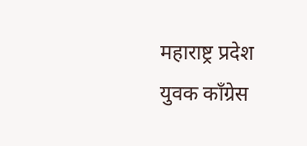महाराष्ट्र प्रदेश युवक काँग्रेस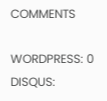COMMENTS

WORDPRESS: 0
DISQUS: